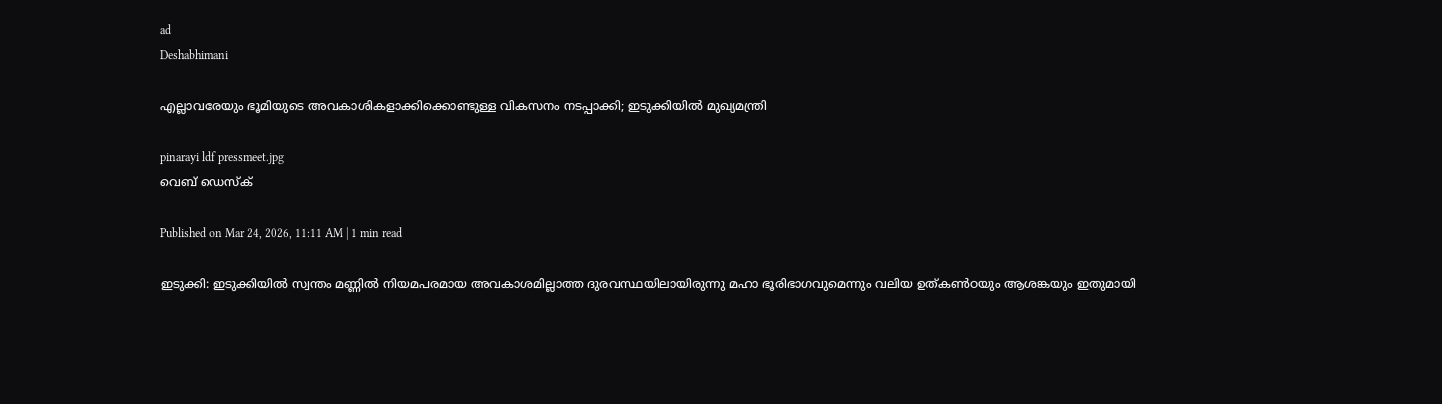ad
Deshabhimani

എല്ലാവരേയും ഭൂമിയുടെ അവകാശികളാക്കിക്കൊണ്ടുള്ള വികസനം നടപ്പാക്കി; ഇടുക്കിയിൽ മുഖ്യമന്ത്രി

pinarayi ldf pressmeet.jpg
വെബ് ഡെസ്ക്

Published on Mar 24, 2026, 11:11 AM | 1 min read

ഇടുക്കി: ഇടുക്കിയിൽ സ്വന്തം മണ്ണിൽ‌ നിയമപരമായ അവകാശമില്ലാത്ത ദുരവസ്ഥയിലായിരുന്നു മഹാ ഭൂരിഭാഗവുമെന്നും വലിയ ഉത്കൺഠയും ആശങ്കയും ഇതുമായി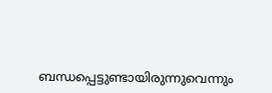ബന്ധപ്പെട്ടുണ്ടായിരുന്നുവെന്നും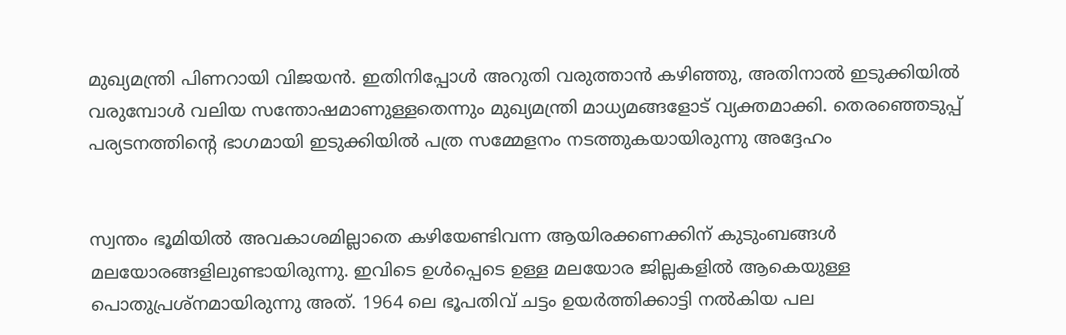മുഖ്യമന്ത്രി പിണറായി വിജയൻ. ഇതിനിപ്പോൾ അറുതി വരുത്താൻ കഴിഞ്ഞു, അതിനാൽ ഇടുക്കിയിൽ‌ വരുമ്പോൾ വലിയ സന്തോഷമാണുള്ളതെന്നും മുഖ്യമന്ത്രി മാധ്യമങ്ങളോട് വ്യക്തമാക്കി. തെരഞ്ഞെടുപ്പ് പര്യടനത്തിന്റെ ഭാഗമായി ഇടുക്കിയിൽ‌ പത്ര സമ്മേളനം നടത്തുകയായിരുന്നു അദ്ദേഹം


സ്വന്തം ഭൂമിയിൽ അവകാശമില്ലാതെ കഴിയേണ്ടിവന്ന ആയിരക്കണക്കിന് കുടുംബങ്ങൾ മലയോരങ്ങളിലുണ്ടായിരുന്നു. ഇവിടെ ഉൾപ്പെടെ ഉള്ള മലയോര ജില്ലകളിൽ ആകെയുള്ള പൊതുപ്രശ്നമായിരുന്നു അത്. 1964 ലെ ഭൂപതിവ് ചട്ടം ഉയർത്തിക്കാട്ടി നൽ‌കിയ പല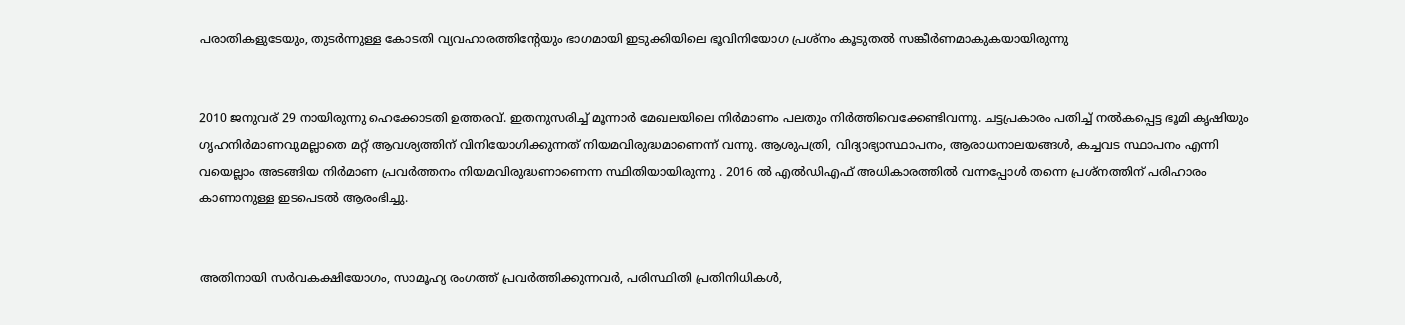പരാതികളുടേയും, തുടർന്നുള്ള കോടതി വ്യവഹാരത്തിന്റേയും ഭാഗമായി ഇടുക്കിയിലെ ഭൂവിനിയോഗ പ്രശ്നം കൂടുതൽ സങ്കീർണമാകുകയായിരുന്നു


2010 ജനുവര് 29 നായിരുന്നു ഹെക്കോടതി ഉത്തരവ്. ഇതനുസരിച്ച് മൂന്നാർ മേഖലയിലെ നിർമാണം പലതും നിർത്തിവെക്കേണ്ടിവന്നു. ചട്ടപ്രകാരം പതിച്ച് നൽകപ്പെട്ട ഭൂമി കൃഷിയും ഗൃഹനിർമാണവുമല്ലാതെ മറ്റ് ആവശ്യത്തിന് വിനിയോഗിക്കുന്നത് നിയമവിരുദ്ധമാണെന്ന് വന്നു. ആശുപത്രി, വിദ്യാഭ്യാസ്ഥാപനം, ആരാധനാലയങ്ങൾ, കച്ചവട സ്ഥാപനം എന്നി വയെല്ലാം അടങ്ങിയ നിർമാണ പ്രവർത്തനം നിയമവിരുദ്ധണാണെന്ന സ്ഥിതിയായിരുന്നു . 2016 ൽ എൽഡിഎഫ് അധികാരത്തിൽ വന്നപ്പോൾ തന്നെ പ്രശ്നത്തിന് പരിഹാരം കാണാനുള്ള ഇടപെടൽ ആരംഭിച്ചു.


അതിനായി സർവകക്ഷിയോഗം, സാമൂഹ്യ രംഗത്ത് പ്രവർത്തിക്കുന്നവർ, പരിസ്ഥിതി പ്രതിനിധികൾ,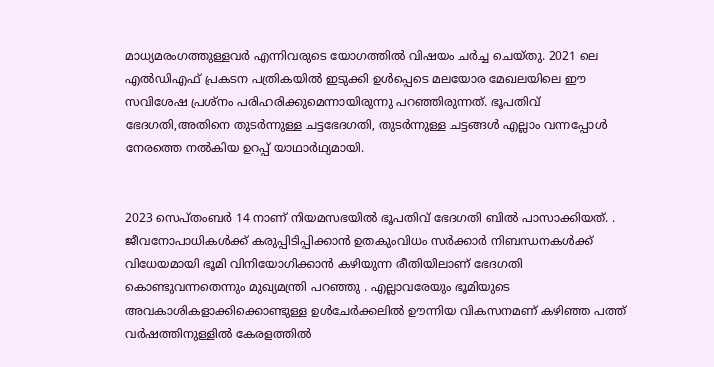മാധ്യമരംഗത്തുള്ളവർ എന്നിവരുടെ യോഗത്തിൽ‌ വിഷയം ചർച്ച ചെയ്തു. 2021 ലെ എൽഡിഎഫ് പ്രകടന പത്രികയിൽ ഇടുക്കി ഉൾപ്പെടെ മലയോര മേഖലയിലെ ഈ സവിശേഷ പ്രശ്നം പരിഹരിക്കുമെന്നായിരുന്നു പറഞ്ഞിരുന്നത്. ഭൂപതിവ് ഭേദഗതി,അതിനെ തുടർന്നുള്ള ചട്ടഭേദഗതി, തുടർന്നുള്ള ചട്ടങ്ങൾ എല്ലാം വന്നപ്പോൾ നേരത്തെ നൽകിയ ഉറപ്പ് യാഥാർഥ്യമായി.


2023 സെപ്തംബർ 14 നാണ് നിയമസഭയിൽ ഭൂപതിവ് ഭേദഗതി ബിൽ പാസാക്കിയത്. . ജീവനോപാധികൾക്ക് കരുപ്പിടിപ്പിക്കാൻ ഉതകുംവിധം സർക്കാർ നിബന്ധനകൾക്ക് വിധേയമായി ഭൂമി വിനിയോഗിക്കാൻ കഴിയുന്ന രീതിയിലാണ് ഭേദഗതി കൊണ്ടുവന്നതെന്നും മുഖ്യമന്ത്രി പറഞ്ഞു . എല്ലാവരേയും ഭൂമിയുടെ അവകാശികളാക്കിക്കൊണ്ടുള്ള ഉൾചേർക്കലിൽ ഊന്നിയ വികസനമണ് കഴിഞ്ഞ പത്ത് വർഷത്തിനുള്ളിൽ കേരളത്തിൽ‌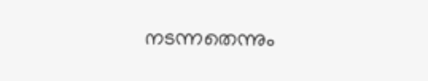നടന്നതെന്നും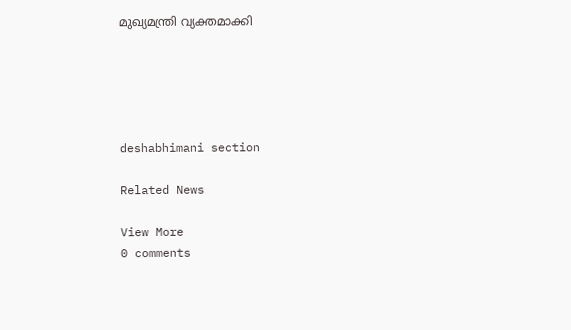മുഖ്യമന്ത്രി വ്യക്തമാക്കി





deshabhimani section

Related News

View More
0 comments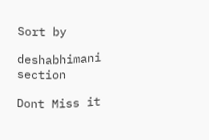Sort by

deshabhimani section

Dont Miss it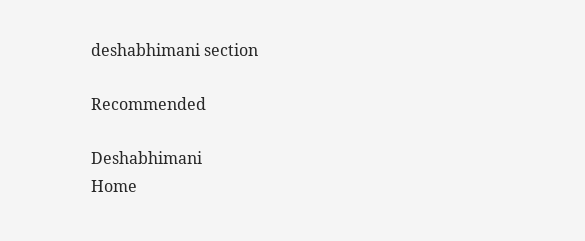deshabhimani section

Recommended

Deshabhimani
Home